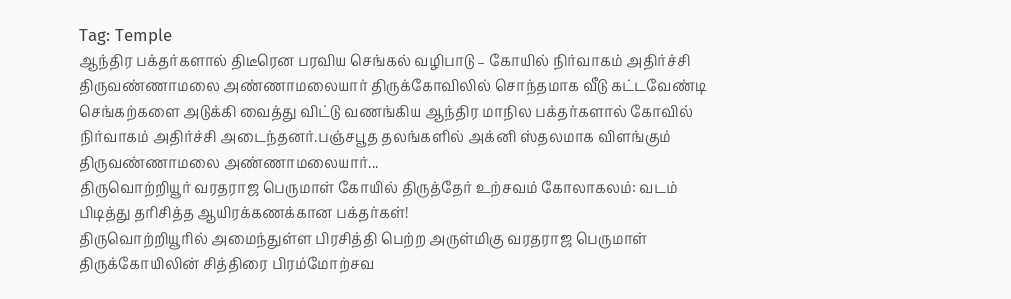Tag: Temple
ஆந்திர பக்தர்களால் திடீரென பரவிய செங்கல் வழிபாடு – கோயில் நிர்வாகம் அதிர்ச்சி
திருவண்ணாமலை அண்ணாமலையார் திருக்கோவிலில் சொந்தமாக வீடு கட்டவேண்டி செங்கற்களை அடுக்கி வைத்து விட்டு வணங்கிய ஆந்திர மாநில பக்தர்களால் கோவில் நிர்வாகம் அதிர்ச்சி அடைந்தனர்.பஞ்சபூத தலங்களில் அக்னி ஸ்தலமாக விளங்கும் திருவண்ணாமலை அண்ணாமலையார்...
திருவொற்றியூர் வரதராஜ பெருமாள் கோயில் திருத்தேர் உற்சவம் கோலாகலம்: வடம் பிடித்து தரிசித்த ஆயிரக்கணக்கான பக்தர்கள்!
திருவொற்றியூரில் அமைந்துள்ள பிரசித்தி பெற்ற அருள்மிகு வரதராஜ பெருமாள் திருக்கோயிலின் சித்திரை பிரம்மோற்சவ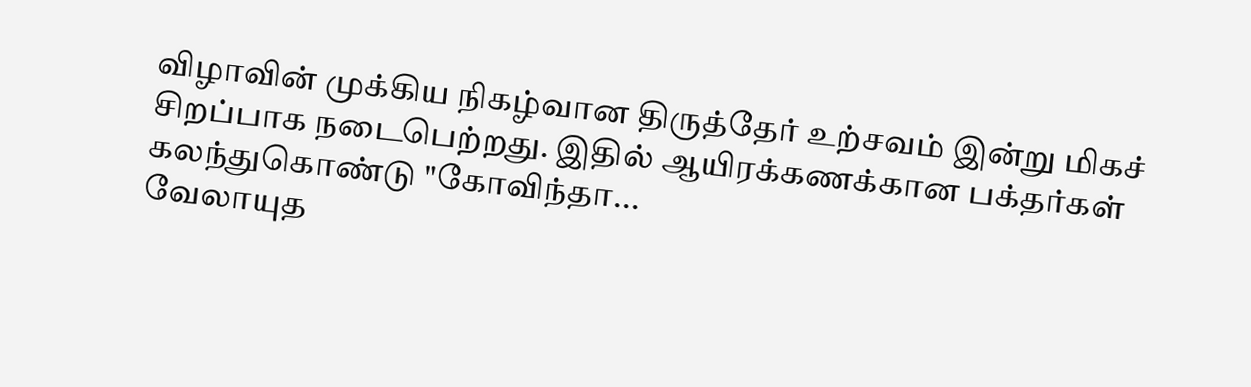விழாவின் முக்கிய நிகழ்வான திருத்தேர் உற்சவம் இன்று மிகச் சிறப்பாக நடைபெற்றது. இதில் ஆயிரக்கணக்கான பக்தர்கள் கலந்துகொண்டு "கோவிந்தா...
வேலாயுத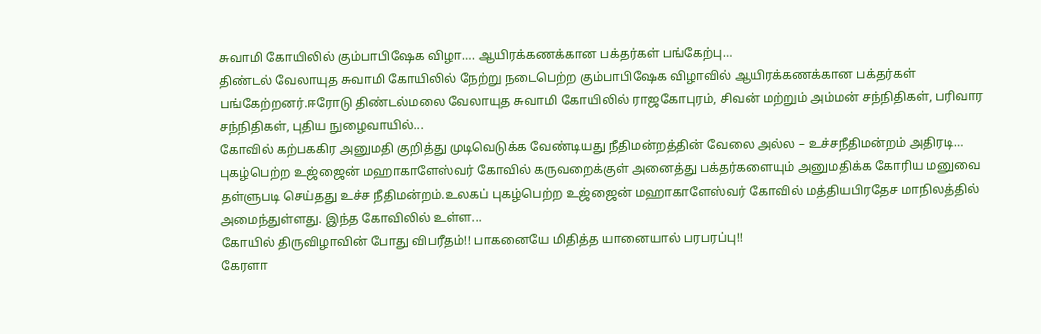சுவாமி கோயிலில் கும்பாபிஷேக விழா…. ஆயிரக்கணக்கான பக்தர்கள் பங்கேற்பு…
திண்டல் வேலாயுத சுவாமி கோயிலில் நேற்று நடைபெற்ற கும்பாபிஷேக விழாவில் ஆயிரக்கணக்கான பக்தர்கள் பங்கேற்றனர்.ஈரோடு திண்டல்மலை வேலாயுத சுவாமி கோயிலில் ராஜகோபுரம், சிவன் மற்றும் அம்மன் சந்நிதிகள், பரிவார சந்நிதிகள், புதிய நுழைவாயில்...
கோவில் கற்பககிர அனுமதி குறித்து முடிவெடுக்க வேண்டியது நீதிமன்றத்தின் வேலை அல்ல – உச்சநீதிமன்றம் அதிரடி…
புகழ்பெற்ற உஜ்ஜைன் மஹாகாளேஸ்வர் கோவில் கருவறைக்குள் அனைத்து பக்தர்களையும் அனுமதிக்க கோரிய மனுவை தள்ளுபடி செய்தது உச்ச நீதிமன்றம்.உலகப் புகழ்பெற்ற உஜ்ஜைன் மஹாகாளேஸ்வர் கோவில் மத்தியபிரதேச மாநிலத்தில் அமைந்துள்ளது. இந்த கோவிலில் உள்ள...
கோயில் திருவிழாவின் போது விபரீதம்!! பாகனையே மிதித்த யானையால் பரபரப்பு!!
கேரளா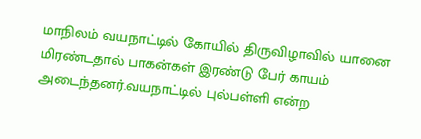மாநிலம் வயநாட்டில் கோயில் திருவிழாவில் யானை மிரண்டதால் பாகன்கள் இரண்டு பேர் காயம் அடைந்தனர்.வயநாட்டில் புல்பள்ளி என்ற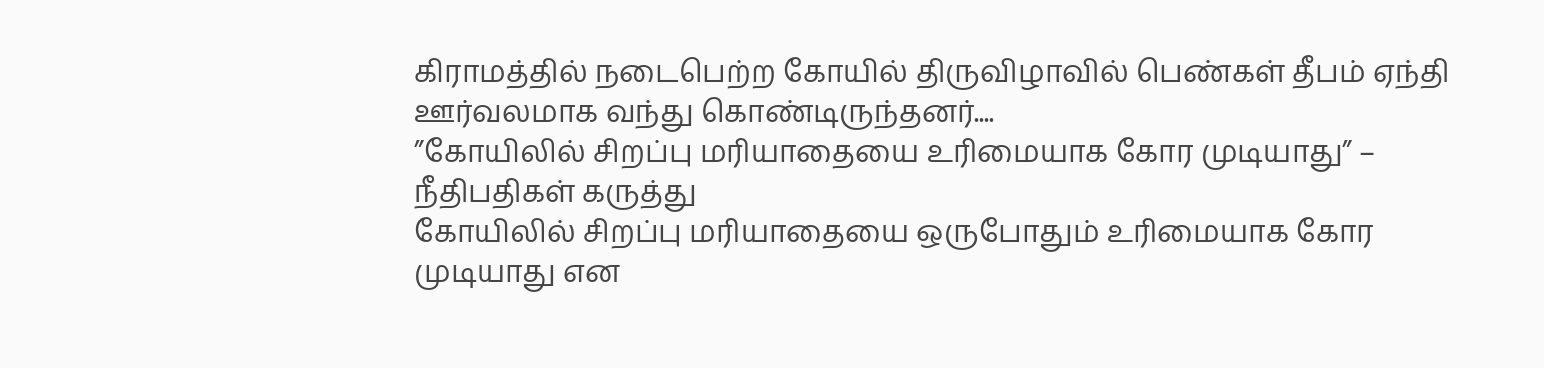கிராமத்தில் நடைபெற்ற கோயில் திருவிழாவில் பெண்கள் தீபம் ஏந்தி ஊர்வலமாக வந்து கொண்டிருந்தனர்....
”கோயிலில் சிறப்பு மரியாதையை உரிமையாக கோர முடியாது” – நீதிபதிகள் கருத்து
கோயிலில் சிறப்பு மரியாதையை ஒருபோதும் உரிமையாக கோர முடியாது என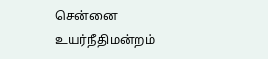சென்னை உயர்நீதிமன்றம்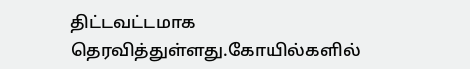திட்டவட்டமாக தெரவித்துள்ளது.கோயில்களில்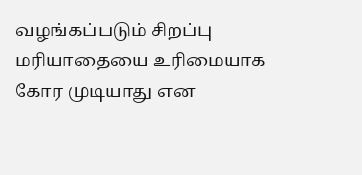வழங்கப்படும் சிறப்பு மரியாதையை உரிமையாக கோர முடியாது என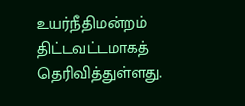உயர்நீதிமன்றம் திட்டவட்டமாகத் தெரிவித்துள்ளது.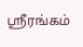ஸ்ரீரங்கம்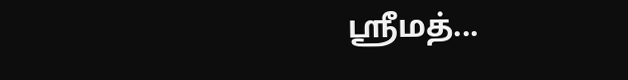ஸ்ரீமத்...